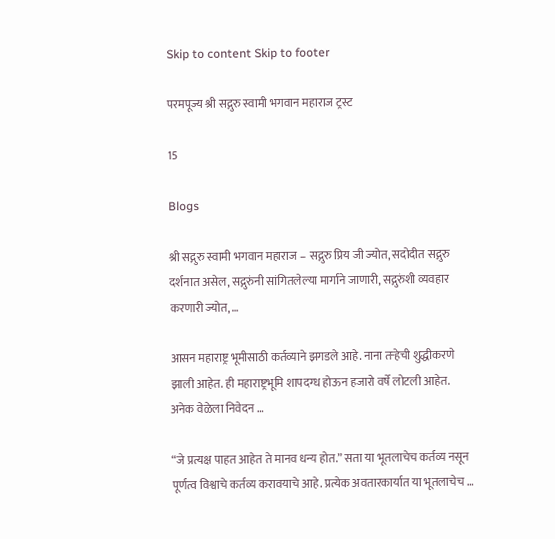Skip to content Skip to footer

परमपूज्य श्री सद्गुरु स्वामी भगवान महाराज ट्रस्ट

15

Blogs

श्री सद्गुरु स्वामी भगवान महाराज – सद्गुरु प्रिय जी ज्योत, सदोदीत सद्गुरु दर्शनात असेल, सद्गुरुंनी सांगितलेल्या मार्गाने जाणारी, सद्गुरुंशी व्यवहार करणारी ज्योत, …

आसन महाराष्ट्र भूमीसाठी कर्तव्याने झगडले आहे. नाना तऱ्हेची शुद्धीकरणे झाली आहेत. ही महाराष्ट्रभूमि शापदग्ध होऊन हजारो वर्षे लोटली आहेत. अनेक वेळेला निवेदन …

“जे प्रत्यक्ष पाहत आहेत ते मानव धन्य होत.” सता या भूतलाचेच कर्तव्य नसून पूर्णत्व विश्वाचे कर्तव्य करावयाचे आहे. प्रत्येक अवतारकार्यात या भूतलाचेच …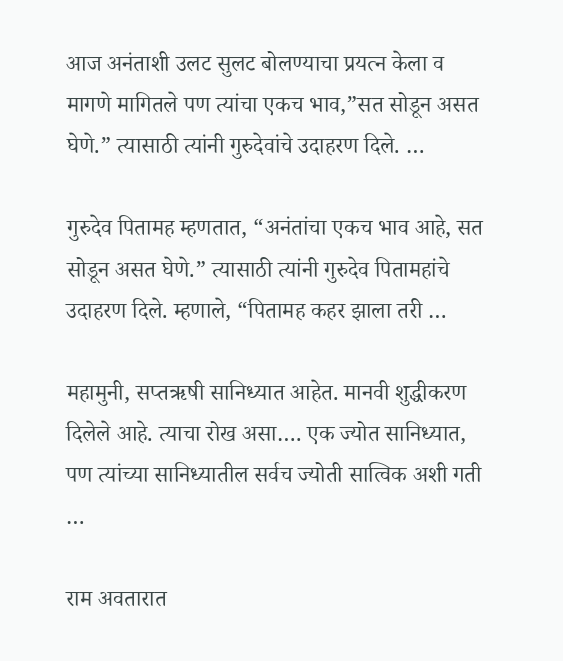आज अनंताशी उलट सुलट बोलण्याचा प्रयत्न केला व मागणे मागितले पण त्यांचा एकच भाव,”सत सोडून असत घेणे.” त्यासाठी त्यांनी गुरुदेवांचे उदाहरण दिले. …

गुरुदेव पितामह म्हणतात, “अनंतांचा एकच भाव आहे, सत सोडून असत घेणे.” त्यासाठी त्यांनी गुरुदेव पितामहांचे उदाहरण दिले. म्हणाले, “पितामह कहर झाला तरी …

महामुनी, सप्तऋषी सानिध्यात आहेत. मानवी शुद्धीकरण दिलेले आहे. त्याचा रोख असा…. एक ज्योत सानिध्यात, पण त्यांच्या सानिध्यातील सर्वच ज्योती सात्विक अशी गती …

राम अवतारात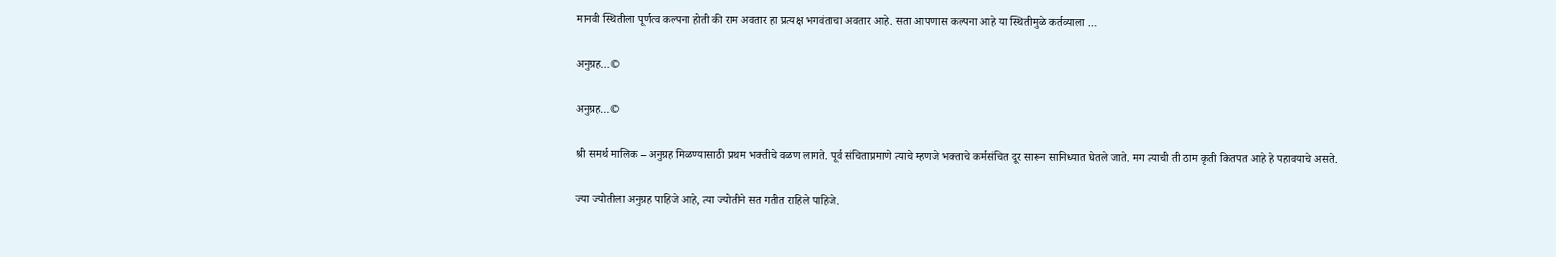मानवी स्थितीला पूर्णत्व कल्पना होती की राम अवतार हा प्रत्यक्ष भगवंताचा अवतार आहे. सता आपणास कल्पना आहे या स्थितीमुळे कर्तव्याला …

अनुग्रह…©

अनुग्रह…©

श्री समर्थ मालिक – अनुग्रह मिळण्यासाठी प्रथम भक्तीचे वळण लागते. पूर्व संचिताप्रमाणे त्याचे म्हणजे भक्ताचे कर्मसंचित दूर सारून सानिध्यात घेतले जाते. मग त्याची ती ठाम कृती कितपत आहे हे पहावयाचे असते.

ज्या ज्योतीला अनुग्रह पाहिजे आहे, त्या ज्योतीने सत गतीत राहिले पाहिजे.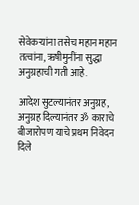सेवेकर्‍यांना तसेच महान महान तत्वांना, ऋषीमुनींना सुद्धा अनुग्रहाची गती आहे.

आदेश सुटल्यानंतर अनुग्रह, अनुग्रह दिल्यानंतर ॐ काराचे बीजारोपण याचे प्रथम निवेदन दिले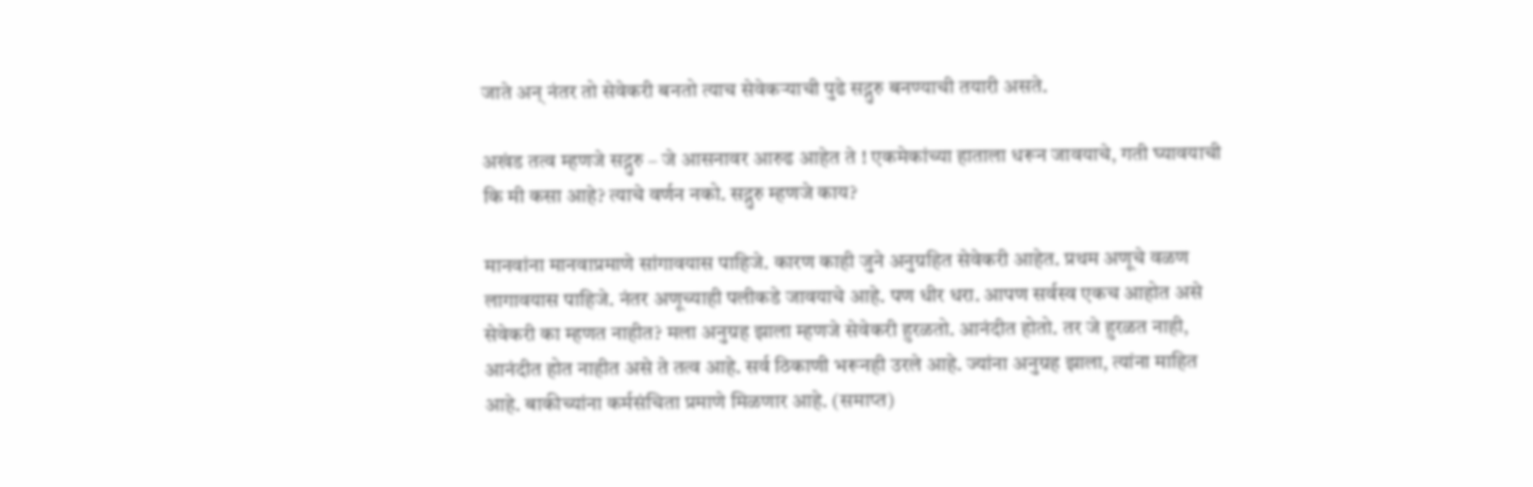जाते अन् नंतर तो सेवेकरी बनतो त्याच सेवेकऱ्याची पुढे सद्गुरु बनण्याची तयारी असते.

अखंड तत्व म्हणजे सद्गुरु – जे आसनावर आरुढ आहेत ते ! एकमेकांच्या हाताला धरून जावयाचे, गती घ्यावयाची कि मी कसा आहे? त्याचे वर्णन नको. सद्गुरु म्हणजे काय?

मानवांना मानवाप्रमाणे सांगावयास पाहिजे. कारण काही जुने अनुग्रहित सेवेकरी आहेत. प्रथम अणूचे वळण लागावयास पाहिजे. नंतर अणूच्याही पलीकडे जावयाचे आहे. पण धीर धरा. आपण सर्वस्व एकच आहोत असे सेवेकरी का म्हणत नाहीत? मला अनुग्रह झाला म्हणजे सेवेकरी हुरळतो. आनंदीत होतो. तर जे हुरळत नाही, आनंदीत होत नाहीत असे ते तत्व आहे. सर्व ठिकाणी भरूनही उरले आहे. ज्यांना अनुग्रह झाला, त्यांना माहित आहे. बाकीच्यांना कर्मसंचिता प्रमाणे मिळणार आहे. (समाप्त)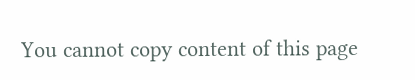You cannot copy content of this page